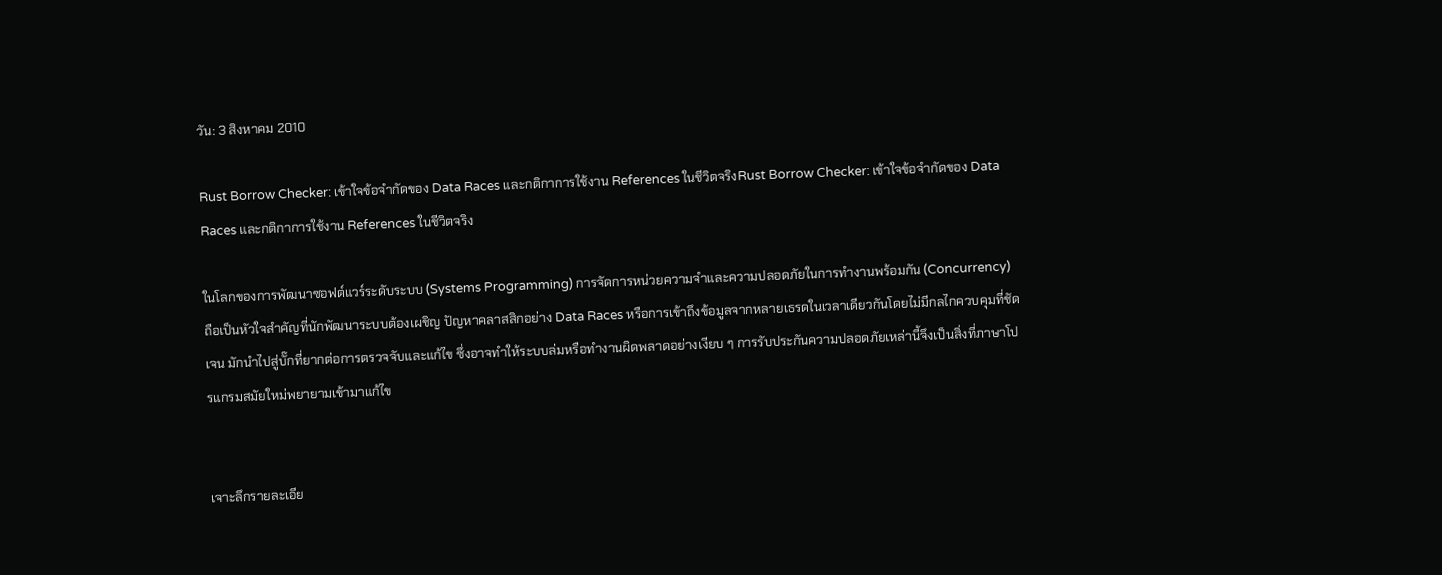วัน: 3 สิงหาคม 2010

Rust Borrow Checker: เข้าใจข้อจำกัดของ Data Races และกติกาการใช้งาน References ในชีวิตจริงRust Borrow Checker: เข้าใจข้อจำกัดของ Data Races และกติกาการใช้งาน References ในชีวิตจริง

ในโลกของการพัฒนาซอฟต์แวร์ระดับระบบ (Systems Programming) การจัดการหน่วยความจำและความปลอดภัยในการทำงานพร้อมกัน (Concurrency) ถือเป็นหัวใจสำคัญที่นักพัฒนาระบบต้องเผชิญ ปัญหาคลาสสิกอย่าง Data Races หรือการเข้าถึงข้อมูลจากหลายเธรดในเวลาเดียวกันโดยไม่มีกลไกควบคุมที่ชัดเจน มักนำไปสู่บั๊กที่ยากต่อการตรวจจับและแก้ไข ซึ่งอาจทำให้ระบบล่มหรือทำงานผิดพลาดอย่างเงียบ ๆ การรับประกันความปลอดภัยเหล่านี้จึงเป็นสิ่งที่ภาษาโปรแกรมสมัยใหม่พยายามเข้ามาแก้ไข


เจาะลึกรายละเอีย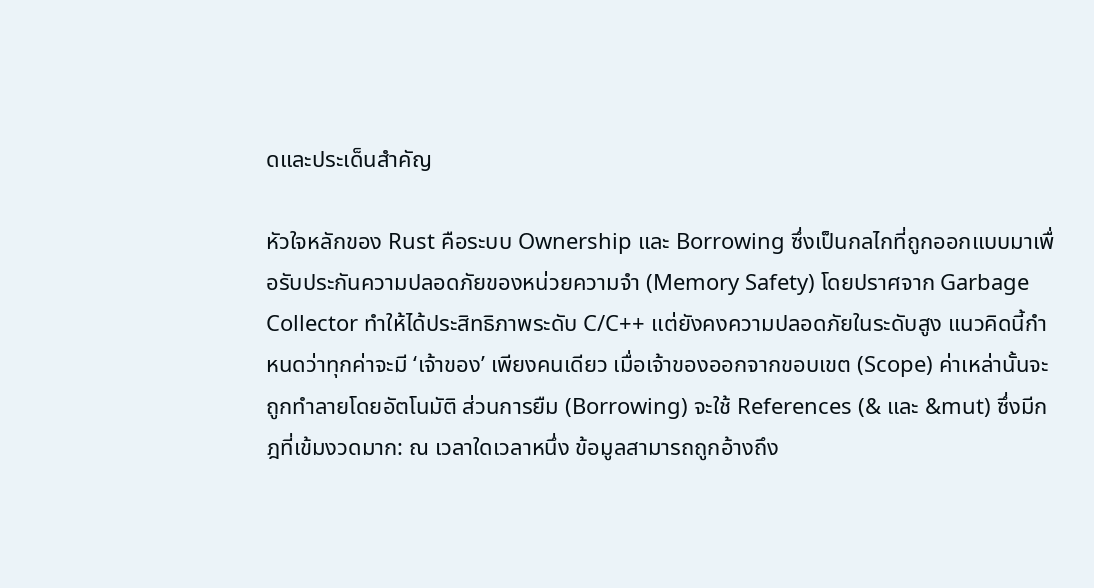ดและประเด็นสำคัญ

หัวใจหลักของ Rust คือระบบ Ownership และ Borrowing ซึ่งเป็นกลไกที่ถูกออกแบบมาเพื่อรับประกันความปลอดภัยของหน่วยความจำ (Memory Safety) โดยปราศจาก Garbage Collector ทำให้ได้ประสิทธิภาพระดับ C/C++ แต่ยังคงความปลอดภัยในระดับสูง แนวคิดนี้กำหนดว่าทุกค่าจะมี ‘เจ้าของ’ เพียงคนเดียว เมื่อเจ้าของออกจากขอบเขต (Scope) ค่าเหล่านั้นจะถูกทำลายโดยอัตโนมัติ ส่วนการยืม (Borrowing) จะใช้ References (& และ &mut) ซึ่งมีกฎที่เข้มงวดมาก: ณ เวลาใดเวลาหนึ่ง ข้อมูลสามารถถูกอ้างถึง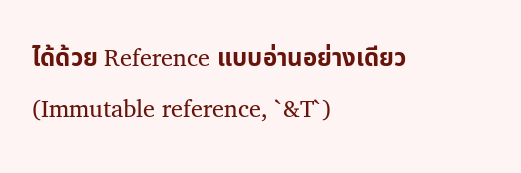ได้ด้วย Reference แบบอ่านอย่างเดียว (Immutable reference, `&T`)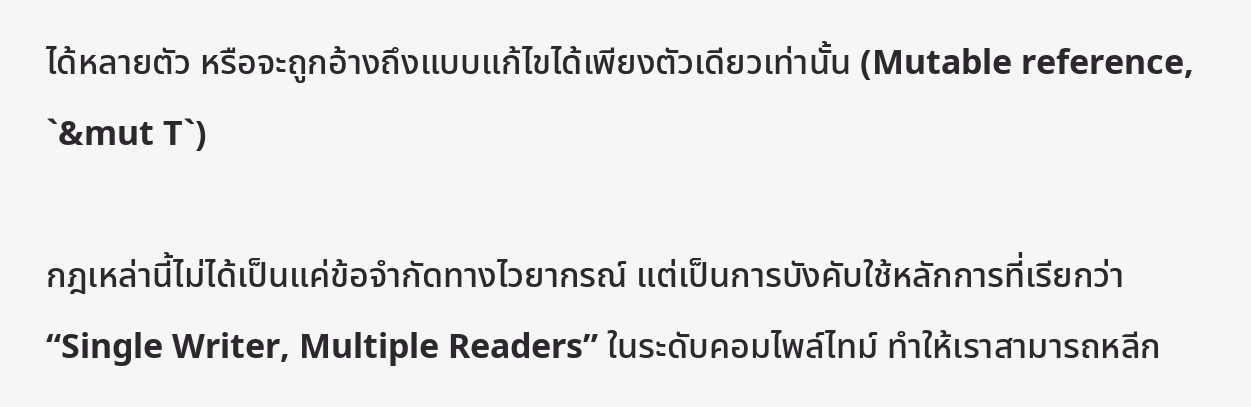ได้หลายตัว หรือจะถูกอ้างถึงแบบแก้ไขได้เพียงตัวเดียวเท่านั้น (Mutable reference, `&mut T`)

กฎเหล่านี้ไม่ได้เป็นแค่ข้อจำกัดทางไวยากรณ์ แต่เป็นการบังคับใช้หลักการที่เรียกว่า “Single Writer, Multiple Readers” ในระดับคอมไพล์ไทม์ ทำให้เราสามารถหลีก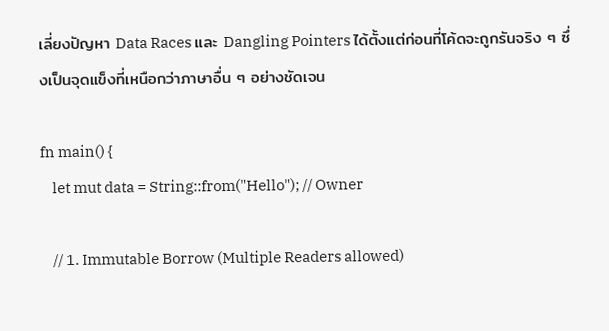เลี่ยงปัญหา Data Races และ Dangling Pointers ได้ตั้งแต่ก่อนที่โค้ดจะถูกรันจริง ๆ ซึ่งเป็นจุดแข็งที่เหนือกว่าภาษาอื่น ๆ อย่างชัดเจน

fn main() {
    let mut data = String::from("Hello"); // Owner

    // 1. Immutable Borrow (Multiple Readers allowed)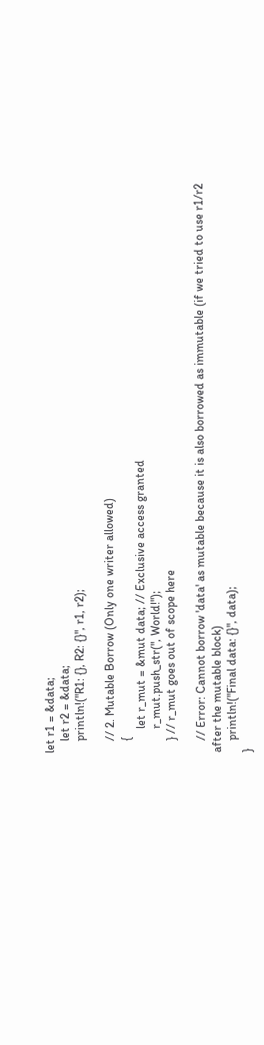let r1 = &data;
    let r2 = &data;
    println!("R1: {}, R2: {}", r1, r2);

    // 2. Mutable Borrow (Only one writer allowed)
    {
        let r_mut = &mut data; // Exclusive access granted
        r_mut.push_str(", World!");
    } // r_mut goes out of scope here

    // Error: Cannot borrow 'data' as mutable because it is also borrowed as immutable (if we tried to use r1/r2 after the mutable block)
    println!("Final data: {}", data);
}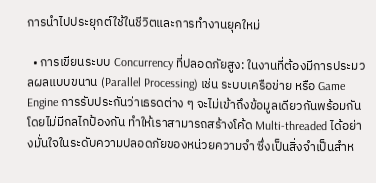การนำไปประยุกต์ใช้ในชีวิตและการทำงานยุคใหม่

  • การเขียนระบบ Concurrency ที่ปลอดภัยสูง: ในงานที่ต้องมีการประมวลผลแบบขนาน (Parallel Processing) เช่น ระบบเครือข่าย หรือ Game Engine การรับประกันว่าเธรดต่าง ๆ จะไม่เข้าถึงข้อมูลเดียวกันพร้อมกันโดยไม่มีกลไกป้องกัน ทำให้เราสามารถสร้างโค้ด Multi-threaded ได้อย่างมั่นใจในระดับความปลอดภัยของหน่วยความจำ ซึ่งเป็นสิ่งจำเป็นสำห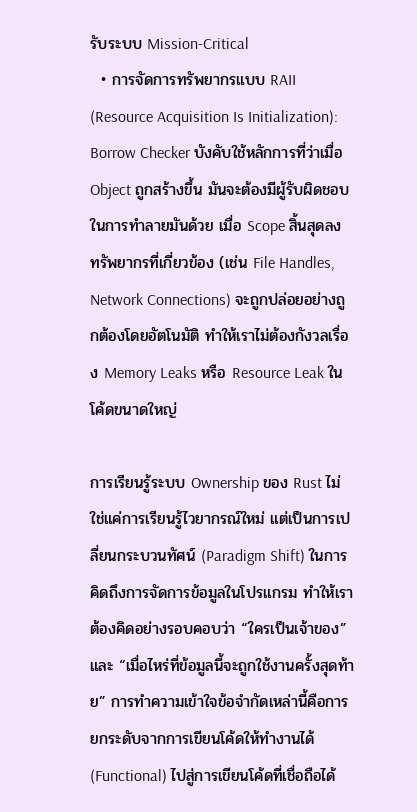รับระบบ Mission-Critical
  • การจัดการทรัพยากรแบบ RAII (Resource Acquisition Is Initialization): Borrow Checker บังคับใช้หลักการที่ว่าเมื่อ Object ถูกสร้างขึ้น มันจะต้องมีผู้รับผิดชอบในการทำลายมันด้วย เมื่อ Scope สิ้นสุดลง ทรัพยากรที่เกี่ยวข้อง (เช่น File Handles, Network Connections) จะถูกปล่อยอย่างถูกต้องโดยอัตโนมัติ ทำให้เราไม่ต้องกังวลเรื่อง Memory Leaks หรือ Resource Leak ในโค้ดขนาดใหญ่

การเรียนรู้ระบบ Ownership ของ Rust ไม่ใช่แค่การเรียนรู้ไวยากรณ์ใหม่ แต่เป็นการเปลี่ยนกระบวนทัศน์ (Paradigm Shift) ในการคิดถึงการจัดการข้อมูลในโปรแกรม ทำให้เราต้องคิดอย่างรอบคอบว่า “ใครเป็นเจ้าของ” และ “เมื่อไหร่ที่ข้อมูลนี้จะถูกใช้งานครั้งสุดท้าย” การทำความเข้าใจข้อจำกัดเหล่านี้คือการยกระดับจากการเขียนโค้ดให้ทำงานได้ (Functional) ไปสู่การเขียนโค้ดที่เชื่อถือได้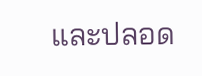และปลอด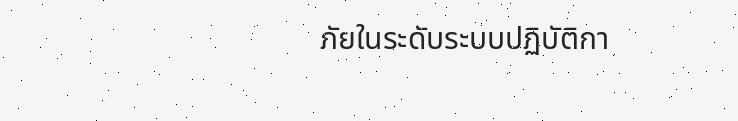ภัยในระดับระบบปฏิบัติกา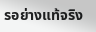รอย่างแท้จริง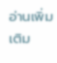อ่านเพิ่มเติม